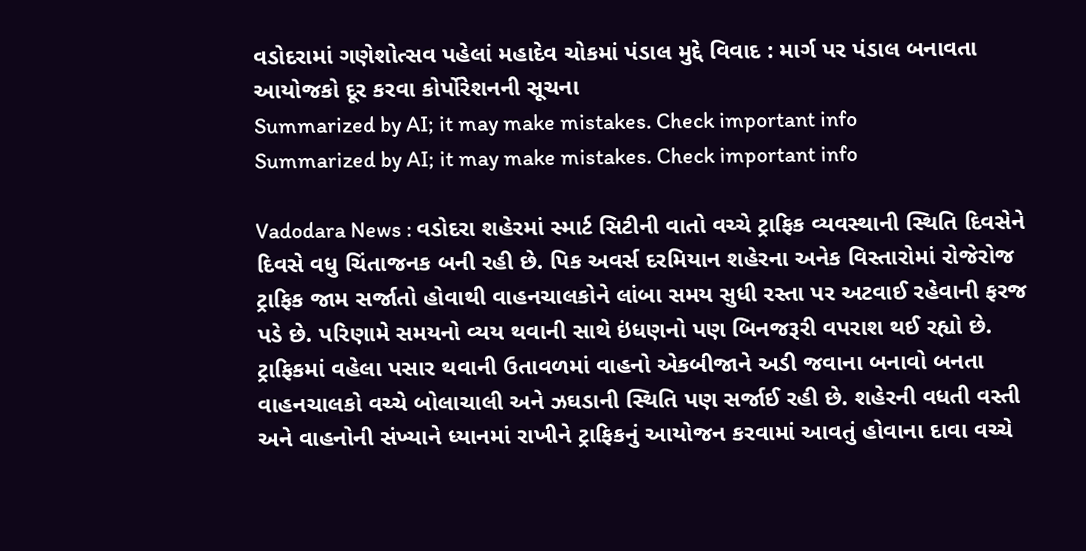વડોદરામાં ગણેશોત્સવ પહેલાં મહાદેવ ચોકમાં પંડાલ મુદ્દે વિવાદ : માર્ગ પર પંડાલ બનાવતા આયોજકો દૂર કરવા કોર્પોરેશનની સૂચના
Summarized by AI; it may make mistakes. Check important info
Summarized by AI; it may make mistakes. Check important info

Vadodara News : વડોદરા શહેરમાં સ્માર્ટ સિટીની વાતો વચ્ચે ટ્રાફિક વ્યવસ્થાની સ્થિતિ દિવસેને દિવસે વધુ ચિંતાજનક બની રહી છે. પિક અવર્સ દરમિયાન શહેરના અનેક વિસ્તારોમાં રોજેરોજ ટ્રાફિક જામ સર્જાતો હોવાથી વાહનચાલકોને લાંબા સમય સુધી રસ્તા પર અટવાઈ રહેવાની ફરજ પડે છે. પરિણામે સમયનો વ્યય થવાની સાથે ઇંધણનો પણ બિનજરૂરી વપરાશ થઈ રહ્યો છે.
ટ્રાફિકમાં વહેલા પસાર થવાની ઉતાવળમાં વાહનો એકબીજાને અડી જવાના બનાવો બનતા વાહનચાલકો વચ્ચે બોલાચાલી અને ઝઘડાની સ્થિતિ પણ સર્જાઈ રહી છે. શહેરની વધતી વસ્તી અને વાહનોની સંખ્યાને ધ્યાનમાં રાખીને ટ્રાફિકનું આયોજન કરવામાં આવતું હોવાના દાવા વચ્ચે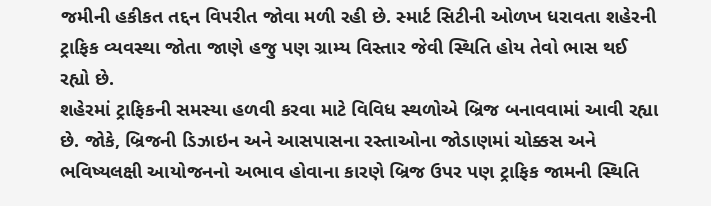જમીની હકીકત તદ્દન વિપરીત જોવા મળી રહી છે. સ્માર્ટ સિટીની ઓળખ ધરાવતા શહેરની ટ્રાફિક વ્યવસ્થા જોતા જાણે હજુ પણ ગ્રામ્ય વિસ્તાર જેવી સ્થિતિ હોય તેવો ભાસ થઈ રહ્યો છે.
શહેરમાં ટ્રાફિકની સમસ્યા હળવી કરવા માટે વિવિધ સ્થળોએ બ્રિજ બનાવવામાં આવી રહ્યા છે. જોકે, બ્રિજની ડિઝાઇન અને આસપાસના રસ્તાઓના જોડાણમાં ચોક્કસ અને ભવિષ્યલક્ષી આયોજનનો અભાવ હોવાના કારણે બ્રિજ ઉપર પણ ટ્રાફિક જામની સ્થિતિ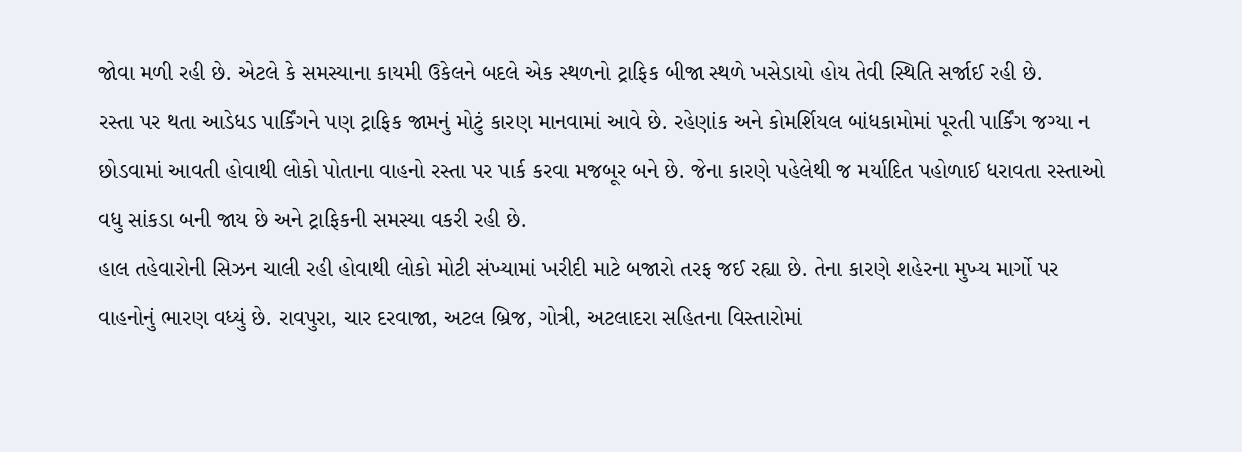જોવા મળી રહી છે. એટલે કે સમસ્યાના કાયમી ઉકેલને બદલે એક સ્થળનો ટ્રાફિક બીજા સ્થળે ખસેડાયો હોય તેવી સ્થિતિ સર્જાઈ રહી છે.
રસ્તા પર થતા આડેધડ પાર્કિંગને પણ ટ્રાફિક જામનું મોટું કારણ માનવામાં આવે છે. રહેણાંક અને કોમર્શિયલ બાંધકામોમાં પૂરતી પાર્કિંગ જગ્યા ન છોડવામાં આવતી હોવાથી લોકો પોતાના વાહનો રસ્તા પર પાર્ક કરવા મજબૂર બને છે. જેના કારણે પહેલેથી જ મર્યાદિત પહોળાઈ ધરાવતા રસ્તાઓ વધુ સાંકડા બની જાય છે અને ટ્રાફિકની સમસ્યા વકરી રહી છે.
હાલ તહેવારોની સિઝન ચાલી રહી હોવાથી લોકો મોટી સંખ્યામાં ખરીદી માટે બજારો તરફ જઈ રહ્યા છે. તેના કારણે શહેરના મુખ્ય માર્ગો પર વાહનોનું ભારણ વધ્યું છે. રાવપુરા, ચાર દરવાજા, અટલ બ્રિજ, ગોત્રી, અટલાદરા સહિતના વિસ્તારોમાં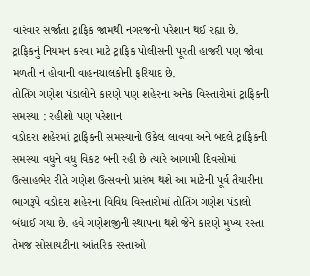વારંવાર સર્જાતા ટ્રાફિક જામથી નગરજનો પરેશાન થઈ રહ્યા છે.
ટ્રાફિકનું નિયમન કરવા માટે ટ્રાફિક પોલીસની પૂરતી હાજરી પણ જોવા મળતી ન હોવાની વાહનચાલકોની ફરિયાદ છે.
તોતિંગ ગણેશ પંડાલોને કારણે પણ શહેરના અનેક વિસ્તારોમાં ટ્રાફિકની સમસ્યા : રહીશો પણ પરેશાન
વડોદરા શહેરમાં ટ્રાફિકની સમસ્યાનો ઉકેલ લાવવા અને બદલે ટ્રાફિકની સમસ્યા વધુને વધુ વિકટ બની રહી છે ત્યારે આગામી દિવસોમાં ઉત્સાહભેર રીતે ગણેશ ઉત્સવનો પ્રારંભ થશે આ માટેની પૂર્વ તૈયારીના ભાગરૂપે વડોદરા શહેરના વિવિધ વિસ્તારોમાં તોતિંગ ગણેશ પંડાલો બંધાઈ ગયા છે. હવે ગણેશજીની સ્થાપના થશે જેને કારણે મુખ્ય રસ્તા તેમજ સોસાયટીના આંતરિક રસ્તાઓ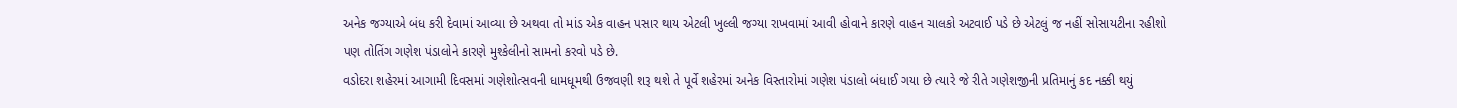અનેક જગ્યાએ બંધ કરી દેવામાં આવ્યા છે અથવા તો માંડ એક વાહન પસાર થાય એટલી ખુલ્લી જગ્યા રાખવામાં આવી હોવાને કારણે વાહન ચાલકો અટવાઈ પડે છે એટલું જ નહીં સોસાયટીના રહીશો પણ તોતિંગ ગણેશ પંડાલોને કારણે મુશ્કેલીનો સામનો કરવો પડે છે.
વડોદરા શહેરમાં આગામી દિવસમાં ગણેશોત્સવની ધામધૂમથી ઉજવણી શરૂ થશે તે પૂર્વે શહેરમાં અનેક વિસ્તારોમાં ગણેશ પંડાલો બંધાઈ ગયા છે ત્યારે જે રીતે ગણેશજીની પ્રતિમાનું કદ નક્કી થયું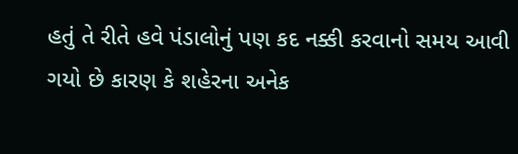હતું તે રીતે હવે પંડાલોનું પણ કદ નક્કી કરવાનો સમય આવી ગયો છે કારણ કે શહેરના અનેક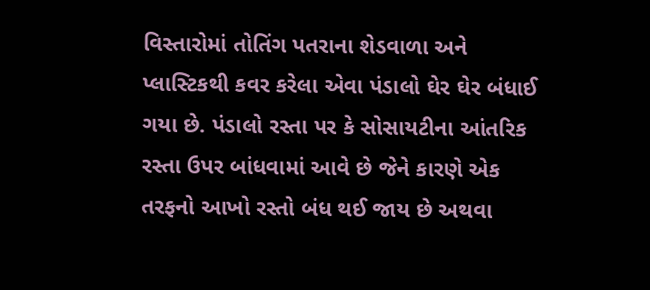વિસ્તારોમાં તોતિંગ પતરાના શેડવાળા અને પ્લાસ્ટિકથી કવર કરેલા એવા પંડાલો ઘેર ઘેર બંધાઈ ગયા છે. પંડાલો રસ્તા પર કે સોસાયટીના આંતરિક રસ્તા ઉપર બાંધવામાં આવે છે જેને કારણે એક તરફનો આખો રસ્તો બંધ થઈ જાય છે અથવા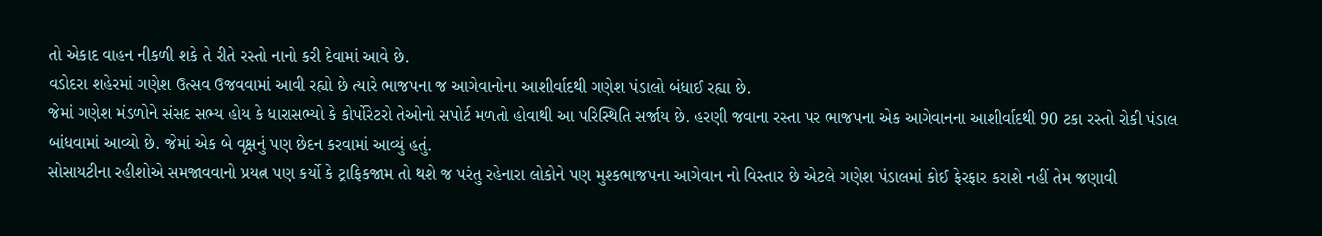તો એકાદ વાહન નીકળી શકે તે રીતે રસ્તો નાનો કરી દેવામાં આવે છે.
વડોદરા શહેરમાં ગણેશ ઉત્સવ ઉજવવામાં આવી રહ્યો છે ત્યારે ભાજપના જ આગેવાનોના આશીર્વાદથી ગણેશ પંડાલો બંધાઈ રહ્યા છે.
જેમાં ગણેશ મંડળોને સંસદ સભ્ય હોય કે ધારાસભ્યો કે કોર્પોરેટરો તેઓનો સપોર્ટ મળતો હોવાથી આ પરિસ્થિતિ સર્જાય છે. હરણી જવાના રસ્તા પર ભાજપના એક આગેવાનના આશીર્વાદથી 90 ટકા રસ્તો રોકી પંડાલ બાંધવામાં આવ્યો છે. જેમાં એક બે વૃક્ષનું પણ છેદન કરવામાં આવ્યું હતું.
સોસાયટીના રહીશોએ સમજાવવાનો પ્રયત્ન પણ કર્યો કે ટ્રાફિકજામ તો થશે જ પરંતુ રહેનારા લોકોને પણ મુશ્કભાજપના આગેવાન નો વિસ્તાર છે એટલે ગણેશ પંડાલમાં કોઈ ફેરફાર કરાશે નહીં તેમ જણાવી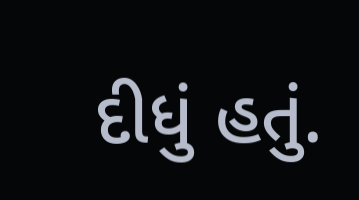દીધું હતું.